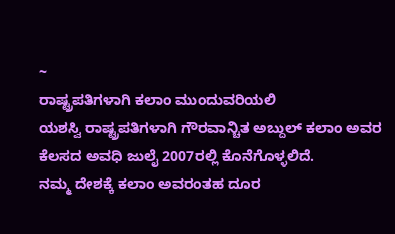~
ರಾಷ್ಟ್ರಪತಿಗಳಾಗಿ ಕಲಾಂ ಮುಂದುವರಿಯಲಿ
ಯಶಸ್ವಿ ರಾಷ್ಟ್ರಪತಿಗಳಾಗಿ ಗೌರವಾನ್ಚಿತ ಅಬ್ದುಲ್ ಕಲಾಂ ಅವರ ಕೆಲಸದ ಅವಧಿ ಜುಲೈ 2007ರಲ್ಲಿ ಕೊನೆಗೊಳ್ಳಲಿದೆ.
ನಮ್ಮ ದೇಶಕ್ಕೆ ಕಲಾಂ ಅವರಂತಹ ದೂರ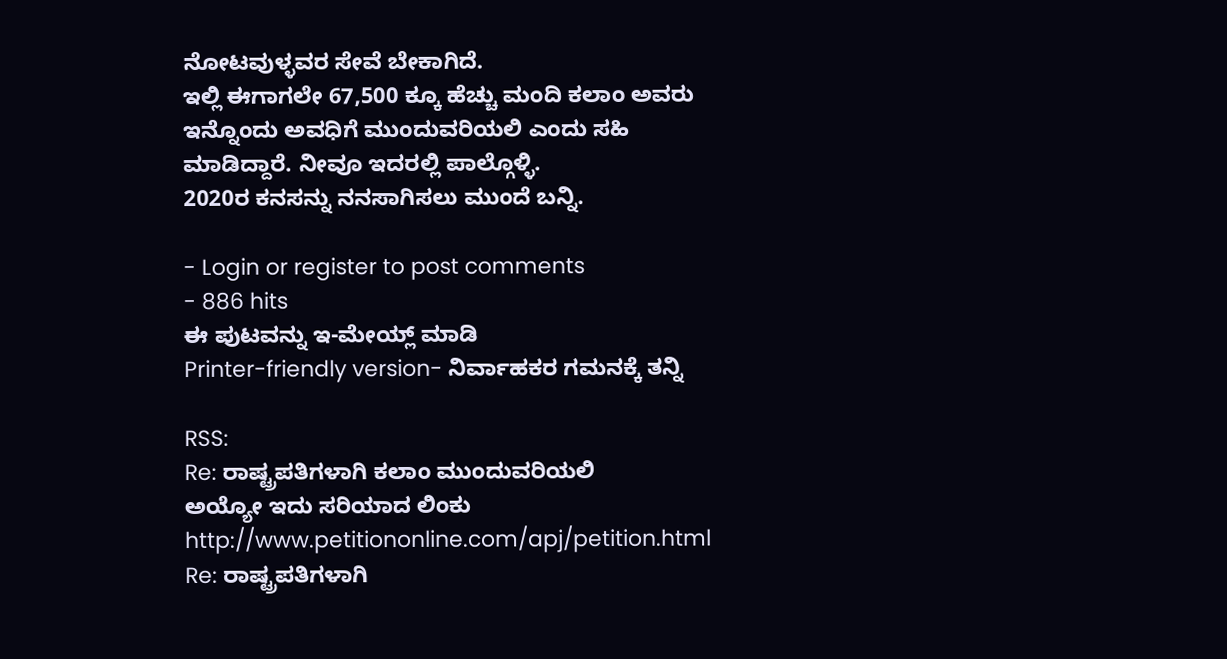ನೋಟವುಳ್ಳವರ ಸೇವೆ ಬೇಕಾಗಿದೆ.
ಇಲ್ಲಿ ಈಗಾಗಲೇ 67,500 ಕ್ಕೂ ಹೆಚ್ಚು ಮಂದಿ ಕಲಾಂ ಅವರು ಇನ್ನೊಂದು ಅವಧಿಗೆ ಮುಂದುವರಿಯಲಿ ಎಂದು ಸಹಿ ಮಾಡಿದ್ದಾರೆ. ನೀವೂ ಇದರಲ್ಲಿ ಪಾಲ್ಗೊಳ್ಳಿ.
2020ರ ಕನಸನ್ನು ನನಸಾಗಿಸಲು ಮುಂದೆ ಬನ್ನಿ.

- Login or register to post comments
- 886 hits
ಈ ಪುಟವನ್ನು ಇ-ಮೇಯ್ಲ್ ಮಾಡಿ
Printer-friendly version- ನಿರ್ವಾಹಕರ ಗಮನಕ್ಕೆ ತನ್ನಿ

RSS:
Re: ರಾಷ್ಟ್ರಪತಿಗಳಾಗಿ ಕಲಾಂ ಮುಂದುವರಿಯಲಿ
ಅಯ್ಯೋ ಇದು ಸರಿಯಾದ ಲಿಂಕು
http://www.petitiononline.com/apj/petition.html
Re: ರಾಷ್ಟ್ರಪತಿಗಳಾಗಿ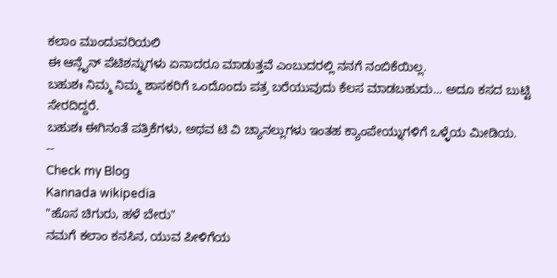ಕಲಾಂ ಮುಂದುವರಿಯಲಿ
ಈ ಆನ್ಲೈನ್ ಪೆಟಿಶನ್ನುಗಳು ಏನಾದರೂ ಮಾಡುತ್ತವೆ ಎಂಬುದರಲ್ಲಿ ನನಗೆ ನಂಬಿಕೆಯಿಲ್ಲ.
ಬಹುಶಃ ನಿಮ್ಮ ನಿಮ್ಮ ಶಾಸಕರಿಗೆ ಒಂದೊಂದು ಪತ್ರ ಬರೆಯುವುದು ಕೆಲಸ ಮಾಡಬಹುದು... ಅದೂ ಕಸದ ಬುಟ್ಟಿ ಸೇರದಿದ್ದರೆ.
ಬಹುಶಃ ಈಗಿನಂತೆ ಪತ್ರಿಕೆಗಳು, ಅಥವ ಟಿ ವಿ ಚ್ಯಾನಲ್ಲುಗಳು ಇಂತಹ ಕ್ಯಾಂಪೇಯ್ನುಗಳಿಗೆ ಒಳ್ಳೆಯ ಮೀಡಿಯ.
--
Check my Blog
Kannada wikipedia
"ಹೊಸ ಚಿಗುರು, ಹಳೆ ಬೇರು"
ನಮಗೆ ಕಲಾಂ ಕನಸಿನ, ಯುವ ಪೀಳಿಗೆಯ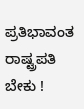ಪ್ರತಿಭಾವಂತ ರಾಷ್ಟ್ರಪತಿ ಬೇಕು !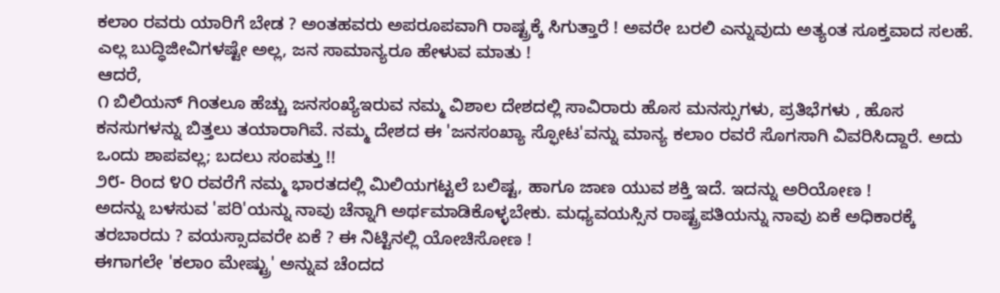ಕಲಾಂ ರವರು ಯಾರಿಗೆ ಬೇಡ ? ಅಂತಹವರು ಅಪರೂಪವಾಗಿ ರಾಷ್ಟ್ರಕ್ಕೆ ಸಿಗುತ್ತಾರೆ ! ಅವರೇ ಬರಲಿ ಎನ್ನುವುದು ಅತ್ಯಂತ ಸೂಕ್ತವಾದ ಸಲಹೆ. ಎಲ್ಲ ಬುದ್ಧಿಜೀವಿಗಳಷ್ಟೇ ಅಲ್ಲ, ಜನ ಸಾಮಾನ್ಯರೂ ಹೇಳುವ ಮಾತು !
ಆದರೆ,
೧ ಬಿಲಿಯನ್ ಗಿಂತಲೂ ಹೆಚ್ಚು ಜನಸಂಖ್ಯೆಇರುವ ನಮ್ಮ ವಿಶಾಲ ದೇಶದಲ್ಲಿ ಸಾವಿರಾರು ಹೊಸ ಮನಸ್ಸುಗಳು, ಪ್ರತಿಭೆಗಳು , ಹೊಸ ಕನಸುಗಳನ್ನು ಬಿತ್ತಲು ತಯಾರಾಗಿವೆ. ನಮ್ಮ ದೇಶದ ಈ 'ಜನಸಂಖ್ಯಾ ಸ್ಫೋಟ'ವನ್ನು ಮಾನ್ಯ ಕಲಾಂ ರವರೆ ಸೊಗಸಾಗಿ ವಿವರಿಸಿದ್ದಾರೆ. ಅದು ಒಂದು ಶಾಪವಲ್ಲ; ಬದಲು ಸಂಪತ್ತು !!
೨೮- ರಿಂದ ೪೦ ರವರೆಗೆ ನಮ್ಮ ಭಾರತದಲ್ಲಿ ಮಿಲಿಯಗಟ್ಟಲೆ ಬಲಿಷ್ಟ, ಹಾಗೂ ಜಾಣ ಯುವ ಶಕ್ತಿ ಇದೆ. ಇದನ್ನು ಅರಿಯೋಣ !
ಅದನ್ನು ಬಳಸುವ 'ಪರಿ'ಯನ್ನು ನಾವು ಚೆನ್ನಾಗಿ ಅರ್ಥಮಾಡಿಕೊಳ್ಳಬೇಕು. ಮಧ್ಯವಯಸ್ಸಿನ ರಾಷ್ಟ್ರಪತಿಯನ್ನು ನಾವು ಏಕೆ ಅಧಿಕಾರಕ್ಕೆ ತರಬಾರದು ? ವಯಸ್ಸಾದವರೇ ಏಕೆ ? ಈ ನಿಟ್ಟಿನಲ್ಲಿ ಯೋಚಿಸೋಣ !
ಈಗಾಗಲೇ 'ಕಲಾಂ ಮೇಷ್ಟ್ರು' ಅನ್ನುವ ಚೆಂದದ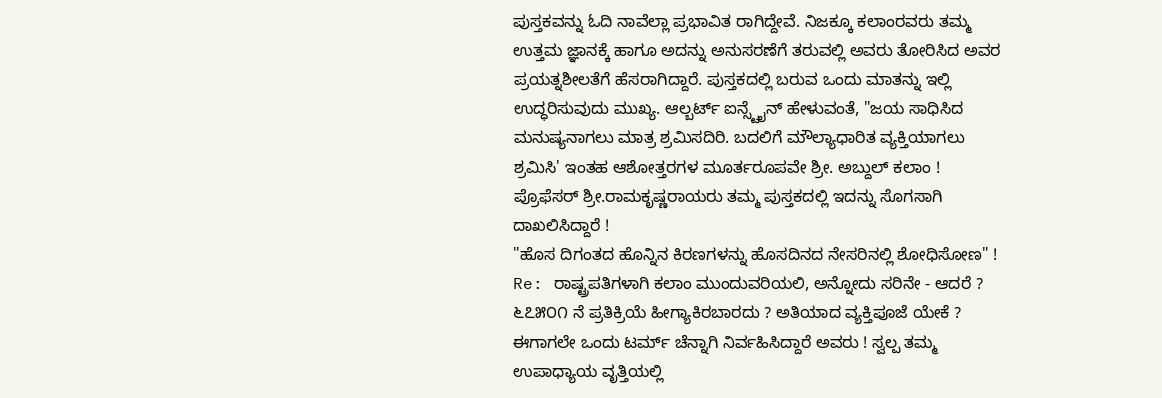ಪುಸ್ತಕವನ್ನು ಓದಿ ನಾವೆಲ್ಲಾ ಪ್ರಭಾವಿತ ರಾಗಿದ್ದೇವೆ. ನಿಜಕ್ಕೂ ಕಲಾಂರವರು ತಮ್ಮ ಉತ್ತಮ ಜ್ಞಾನಕ್ಕೆ ಹಾಗೂ ಅದನ್ನು ಅನುಸರಣೆಗೆ ತರುವಲ್ಲಿ ಅವರು ತೋರಿಸಿದ ಅವರ ಪ್ರಯತ್ನಶೀಲತೆಗೆ ಹೆಸರಾಗಿದ್ದಾರೆ. ಪುಸ್ತಕದಲ್ಲಿ ಬರುವ ಒಂದು ಮಾತನ್ನು ಇಲ್ಲಿ ಉದ್ಧರಿಸುವುದು ಮುಖ್ಯ. ಆಲ್ಬರ್ಟ್ ಐನ್ಸ್ಟೈನ್ ಹೇಳುವಂತೆ, "ಜಯ ಸಾಧಿಸಿದ ಮನುಷ್ಯನಾಗಲು ಮಾತ್ರ ಶ್ರಮಿಸದಿರಿ. ಬದಲಿಗೆ ಮೌಲ್ಯಾಧಾರಿತ ವ್ಯಕ್ತಿಯಾಗಲು ಶ್ರಮಿಸಿ' ಇಂತಹ ಆಶೋತ್ತರಗಳ ಮೂರ್ತರೂಪವೇ ಶ್ರೀ. ಅಬ್ದುಲ್ ಕಲಾಂ !
ಪ್ರೊಫೆಸರ್ ಶ್ರೀ.ರಾಮಕೃಷ್ಣರಾಯರು ತಮ್ಮ ಪುಸ್ತಕದಲ್ಲಿ ಇದನ್ನು ಸೊಗಸಾಗಿ ದಾಖಲಿಸಿದ್ದಾರೆ !
"ಹೊಸ ದಿಗಂತದ ಹೊನ್ನಿನ ಕಿರಣಗಳನ್ನು ಹೊಸದಿನದ ನೇಸರಿನಲ್ಲಿ ಶೋಧಿಸೋಣ" !
Re: ರಾಷ್ಟ್ರಪತಿಗಳಾಗಿ ಕಲಾಂ ಮುಂದುವರಿಯಲಿ, ಅನ್ನೋದು ಸರಿನೇ - ಆದರೆ ?
೬೭೫೦೧ ನೆ ಪ್ರತಿಕ್ರಿಯೆ ಹೀಗ್ಯಾಕಿರಬಾರದು ? ಅತಿಯಾದ ವ್ಯಕ್ತಿಪೂಜೆ ಯೇಕೆ ? ಈಗಾಗಲೇ ಒಂದು ಟರ್ಮ್ ಚೆನ್ನಾಗಿ ನಿರ್ವಹಿಸಿದ್ದಾರೆ ಅವರು ! ಸ್ವಲ್ಪ ತಮ್ಮ ಉಪಾಧ್ಯಾಯ ವೃತ್ತಿಯಲ್ಲಿ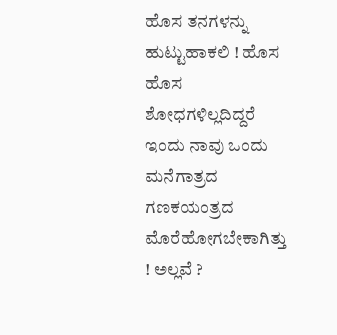ಹೊಸ ತನಗಳನ್ನು ಹುಟ್ಟುಹಾಕಲಿ ! ಹೊಸ ಹೊಸ ಶೋಧಗಳಿಲ್ಲದಿದ್ದರೆ ಇಂದು ನಾವು ಒಂದು ಮನೆಗಾತ್ರದ ಗಣಕಯಂತ್ರದ ಮೊರೆಹೋಗಬೇಕಾಗಿತ್ತು ! ಅಲ್ಲವೆ ?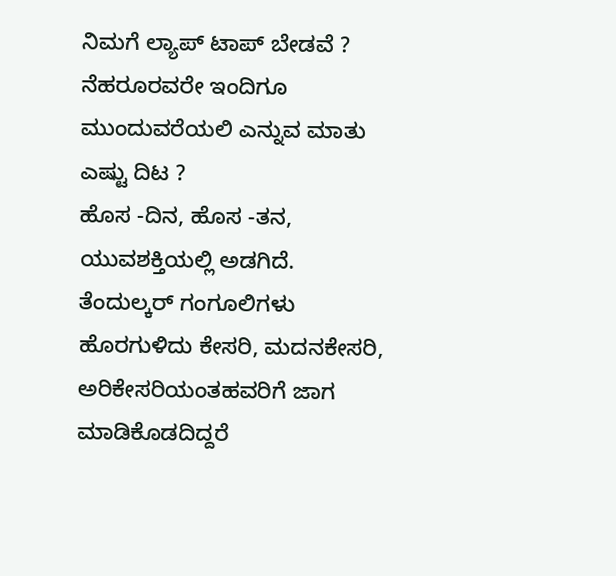ನಿಮಗೆ ಲ್ಯಾಪ್ ಟಾಪ್ ಬೇಡವೆ ?
ನೆಹರೂರವರೇ ಇಂದಿಗೂ ಮುಂದುವರೆಯಲಿ ಎನ್ನುವ ಮಾತು ಎಷ್ಟು ದಿಟ ?
ಹೊಸ -ದಿನ, ಹೊಸ -ತನ, ಯುವಶಕ್ತಿಯಲ್ಲಿ ಅಡಗಿದೆ. ತೆಂದುಲ್ಕರ್ ಗಂಗೂಲಿಗಳು ಹೊರಗುಳಿದು ಕೇಸರಿ, ಮದನಕೇಸರಿ, ಅರಿಕೇಸರಿಯಂತಹವರಿಗೆ ಜಾಗ ಮಾಡಿಕೊಡದಿದ್ದರೆ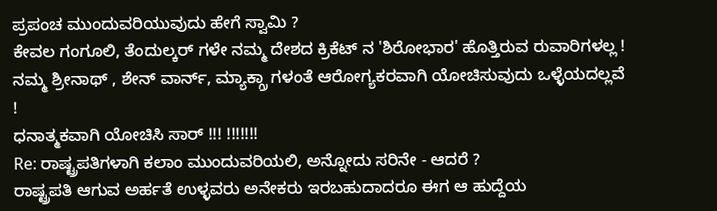ಪ್ರಪಂಚ ಮುಂದುವರಿಯುವುದು ಹೇಗೆ ಸ್ವಾಮಿ ?
ಕೇವಲ ಗಂಗೂಲಿ, ತೆಂದುಲ್ಕರ್ ಗಳೇ ನಮ್ಮ ದೇಶದ ಕ್ರಿಕೆಟ್ ನ 'ಶಿರೋಭಾರ' ಹೊತ್ತಿರುವ ರುವಾರಿಗಳಲ್ಲ ! ನಮ್ಮ ಶ್ರೀನಾಥ್ , ಶೇನ್ ವಾರ್ನ್, ಮ್ಯಾಕ್ಗ್ರಾ ಗಳಂತೆ ಆರೋಗ್ಯಕರವಾಗಿ ಯೋಚಿಸುವುದು ಒಳ್ಳೆಯದಲ್ಲವೆ !
ಧನಾತ್ಮಕವಾಗಿ ಯೋಚಿಸಿ ಸಾರ್ !!! !!!!!!!
Re: ರಾಷ್ಟ್ರಪತಿಗಳಾಗಿ ಕಲಾಂ ಮುಂದುವರಿಯಲಿ, ಅನ್ನೋದು ಸರಿನೇ - ಆದರೆ ?
ರಾಷ್ಟ್ರಪತಿ ಆಗುವ ಅರ್ಹತೆ ಉಳ್ಳವರು ಅನೇಕರು ಇರಬಹುದಾದರೂ ಈಗ ಆ ಹುದ್ದೆಯ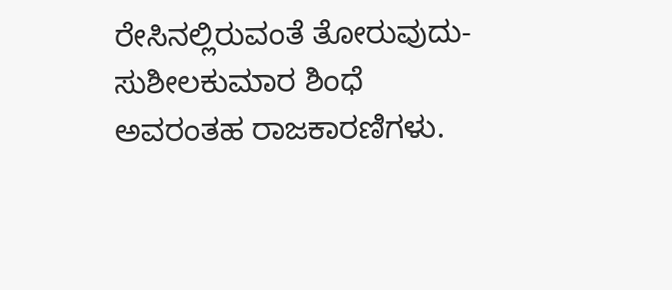ರೇಸಿನಲ್ಲಿರುವಂತೆ ತೋರುವುದು- ಸುಶೀಲಕುಮಾರ ಶಿಂಧೆ ಅವರಂತಹ ರಾಜಕಾರಣಿಗಳು.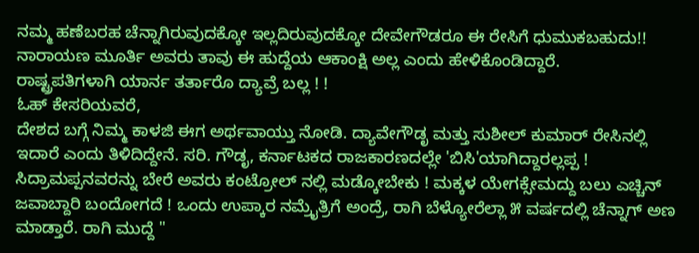ನಮ್ಮ ಹಣೆಬರಹ ಚೆನ್ನಾಗಿರುವುದಕ್ಕೋ ಇಲ್ಲದಿರುವುದಕ್ಕೋ ದೇವೇಗೌಡರೂ ಈ ರೇಸಿಗೆ ಧುಮುಕಬಹುದು!! ನಾರಾಯಣ ಮೂರ್ತಿ ಅವರು ತಾವು ಈ ಹುದ್ದೆಯ ಆಕಾಂಕ್ಷಿ ಅಲ್ಲ ಎಂದು ಹೇಳಿಕೊಂಡಿದ್ದಾರೆ.
ರಾಷ್ಟ್ರಪತಿಗಳಾಗಿ ಯಾರ್ನ ತರ್ತಾರೊ ದ್ಯಾವ್ರೆ ಬಲ್ಲ ! !
ಓಹ್ ಕೇಸರಿಯವರೆ,
ದೇಶದ ಬಗ್ಗೆ ನಿಮ್ಮ ಕಾಳಜಿ ಈಗ ಅರ್ಥವಾಯ್ತು ನೋಡಿ. ದ್ಯಾವೇಗೌಡೃ ಮತ್ತು ಸುಶೀಲ್ ಕುಮಾರ್ ರೇಸಿನಲ್ಲಿ ಇದಾರೆ ಎಂದು ತಿಳಿದಿದ್ದೇನೆ. ಸರಿ. ಗೌಡೃ, ಕರ್ನಾಟಕದ ರಾಜಕಾರಣದಲ್ಲೇ 'ಬಿಸಿ'ಯಾಗಿದ್ದಾರಲ್ಲಪ್ಪ ! ಸಿದ್ರಾಮಪ್ಪನವರನ್ನು ಬೇರೆ ಅವರು ಕಂಟ್ರೋಲ್ ನಲ್ಲಿ ಮಡ್ಕೋಬೇಕು ! ಮಕ್ಕಳ ಯೇಗಕ್ಸೇಮದ್ದು ಬಲು ಎಚ್ಚಿನ್ ಜವಾಬ್ದಾರಿ ಬಂದೋಗದೆ ! ಒಂದು ಉಪ್ಕಾರ ನಮ್ರೈತ್ರಿಗೆ ಅಂದ್ರೆ, ರಾಗಿ ಬೆಳ್ಯೋರೆಲ್ಲಾ ೫ ವರ್ಷದಲ್ಲಿ ಚೆನ್ನಾಗ್ ಅಣ ಮಾಡ್ತಾರೆ. ರಾಗಿ ಮುದ್ದೆ "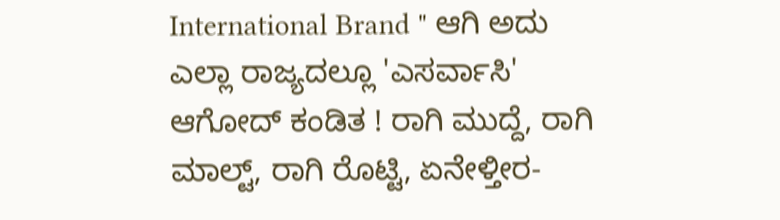International Brand " ಆಗಿ ಅದು ಎಲ್ಲಾ ರಾಜ್ಯದಲ್ಲೂ 'ಎಸರ್ವಾಸಿ' ಆಗೋದ್ ಕಂಡಿತ ! ರಾಗಿ ಮುದ್ದೆ, ರಾಗಿ ಮಾಲ್ಟ್, ರಾಗಿ ರೊಟ್ಟಿ, ಏನೇಳ್ತೀರ-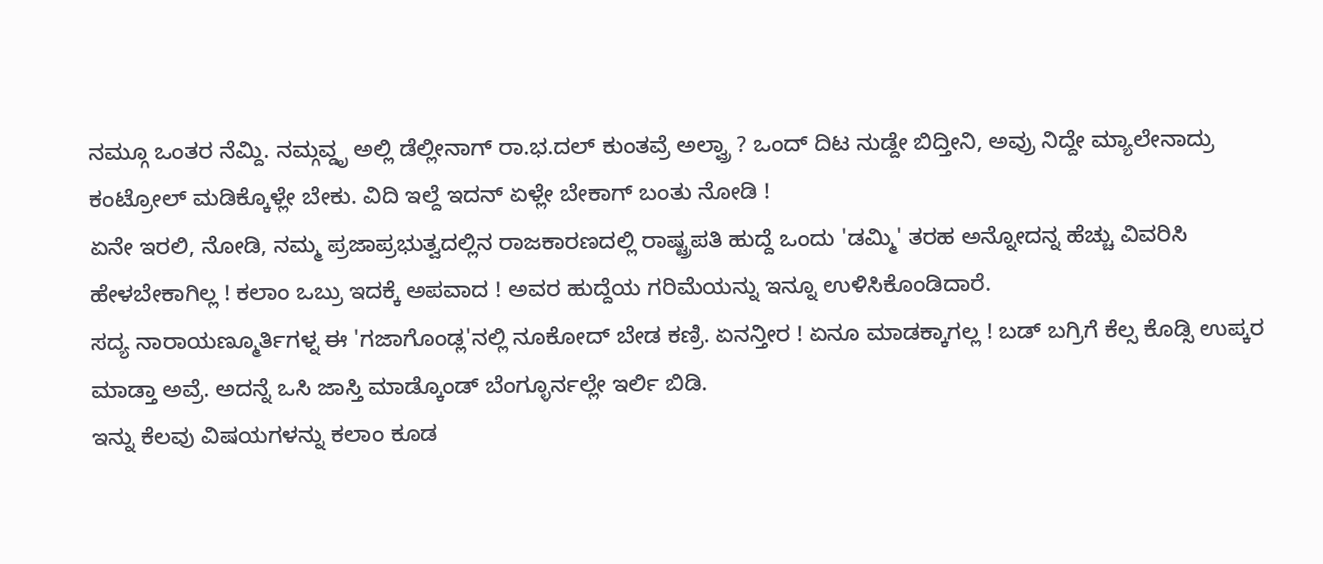ನಮ್ಗೂ ಒಂತರ ನೆಮ್ದಿ. ನಮ್ಗವ್ಡೃ ಅಲ್ಲಿ ಡೆಲ್ಲೀನಾಗ್ ರಾ.ಭ.ದಲ್ ಕುಂತವ್ರೆ ಅಲ್ವ್ರಾ ? ಒಂದ್ ದಿಟ ನುಡ್ದೇ ಬಿದ್ತೀನಿ, ಅವ್ರು ನಿದ್ದೇ ಮ್ಯಾಲೇನಾದ್ರು ಕಂಟ್ರೋಲ್ ಮಡಿಕ್ಕೊಳ್ಲೇ ಬೇಕು. ವಿದಿ ಇಲ್ದೆ ಇದನ್ ಏಳ್ಲೇ ಬೇಕಾಗ್ ಬಂತು ನೋಡಿ !
ಏನೇ ಇರಲಿ, ನೋಡಿ, ನಮ್ಮ ಪ್ರಜಾಪ್ರಭುತ್ವದಲ್ಲಿನ ರಾಜಕಾರಣದಲ್ಲಿ ರಾಷ್ಟ್ರಪತಿ ಹುದ್ದೆ ಒಂದು 'ಡಮ್ಮಿ' ತರಹ ಅನ್ನೋದನ್ನ ಹೆಚ್ಚು ವಿವರಿಸಿ ಹೇಳಬೇಕಾಗಿಲ್ಲ ! ಕಲಾಂ ಒಬ್ರು ಇದಕ್ಕೆ ಅಪವಾದ ! ಅವರ ಹುದ್ದೆಯ ಗರಿಮೆಯನ್ನು ಇನ್ನೂ ಉಳಿಸಿಕೊಂಡಿದಾರೆ.
ಸದ್ಯ ನಾರಾಯಣ್ಮೂರ್ತಿಗಳ್ನ ಈ 'ಗಜಾಗೊಂಡ್ಲ'ನಲ್ಲಿ ನೂಕೋದ್ ಬೇಡ ಕಣ್ರಿ. ಏನನ್ತೀರ ! ಏನೂ ಮಾಡಕ್ಕಾಗಲ್ಲ ! ಬಡ್ ಬಗ್ರಿಗೆ ಕೆಲ್ಸ ಕೊಡ್ಸಿ ಉಪ್ಕರ ಮಾಡ್ತಾ ಅವ್ರೆ. ಅದನ್ನೆ ಒಸಿ ಜಾಸ್ತಿ ಮಾಡ್ಕೊಂಡ್ ಬೆಂಗ್ಳೂರ್ನಲ್ಲೇ ಇರ್ಲಿ ಬಿಡಿ.
ಇನ್ನು ಕೆಲವು ವಿಷಯಗಳನ್ನು ಕಲಾಂ ಕೂಡ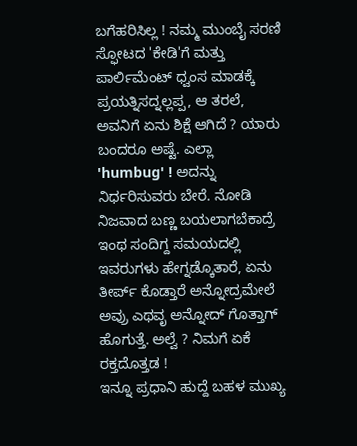ಬಗೆಹರಿಸಿಲ್ಲ ! ನಮ್ಮ ಮುಂಬೈ ಸರಣಿ ಸ್ಫೋಟದ 'ಕೇಡಿ'ಗೆ ಮತ್ತು ಪಾರ್ಲಿಮೆಂಟ್ ಧ್ವಂಸ ಮಾಡಕ್ಕೆ ಪ್ರಯತ್ನಿಸದ್ನಲ್ಲಪ್ಪ, ಆ ತರಲೆ, ಅವನಿಗೆ ಏನು ಶಿಕ್ಷೆ ಆಗಿದೆ ? ಯಾರು ಬಂದರೂ ಅಷ್ಟೆ. ಎಲ್ಲಾ 'humbug' ! ಅದನ್ನು ನಿರ್ಧರಿಸುವರು ಬೇರೆ. ನೋಡಿ ನಿಜವಾದ ಬಣ್ಣ ಬಯಲಾಗಬೆಕಾದ್ರೆ ಇಂಥ ಸಂದಿಗ್ದ ಸಮಯದಲ್ಲಿ ಇವರುಗಳು ಹೇಗ್ನಡ್ಕೊತಾರೆ, ಏನು ತೀರ್ಪ್ ಕೊಡ್ತಾರೆ ಅನ್ನೋದ್ರಮೇಲೆ ಅವ್ರು ಎಥವೃ ಅನ್ನೋದ್ ಗೊತ್ತಾಗ್ ಹೊಗುತ್ತೆ. ಅಲ್ವೆ ? ನಿಮಗೆ ಏಕೆ ರಕ್ತದೊತ್ತಡ !
ಇನ್ನೂ ಪ್ರಧಾನಿ ಹುದ್ದೆ ಬಹಳ ಮುಖ್ಯ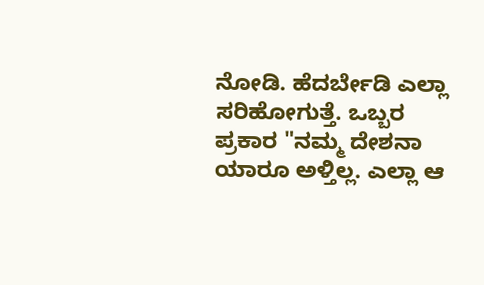ನೋಡಿ. ಹೆದರ್ಬೇಡಿ ಎಲ್ಲಾ ಸರಿಹೋಗುತ್ತೆ. ಒಬ್ಬರ ಪ್ರಕಾರ "ನಮ್ಮ ದೇಶನಾ ಯಾರೂ ಅಳ್ತಿಲ್ಲ. ಎಲ್ಲಾ ಆ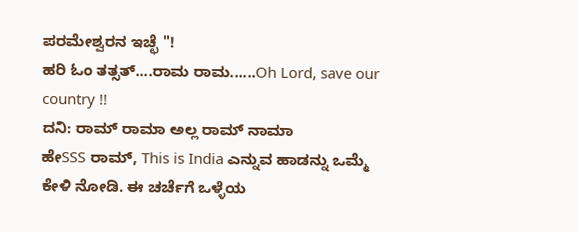ಪರಮೇಶ್ವರನ ಇಚ್ಛೆ "!
ಹರಿ ಓಂ ತತ್ಸತ್....ರಾಮ ರಾಮ......Oh Lord, save our country !!
ದನಿ: ರಾಮ್ ರಾಮಾ ಅಲ್ಲ ರಾಮ್ ನಾಮಾ
ಹೇSSS ರಾಮ್, This is India ಎನ್ನುವ ಹಾಡನ್ನು ಒಮ್ಮೆ ಕೇಳಿ ನೋಡಿ. ಈ ಚರ್ಚೆಗೆ ಒಳ್ಳೆಯ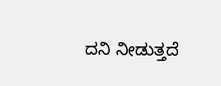ದನಿ ನೀಡುತ್ತದೆ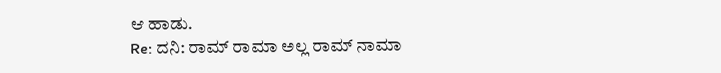ಆ ಹಾಡು.
Re: ದನಿ: ರಾಮ್ ರಾಮಾ ಅಲ್ಲ ರಾಮ್ ನಾಮಾ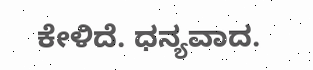ಕೇಳಿದೆ. ಧನ್ಯವಾದ.